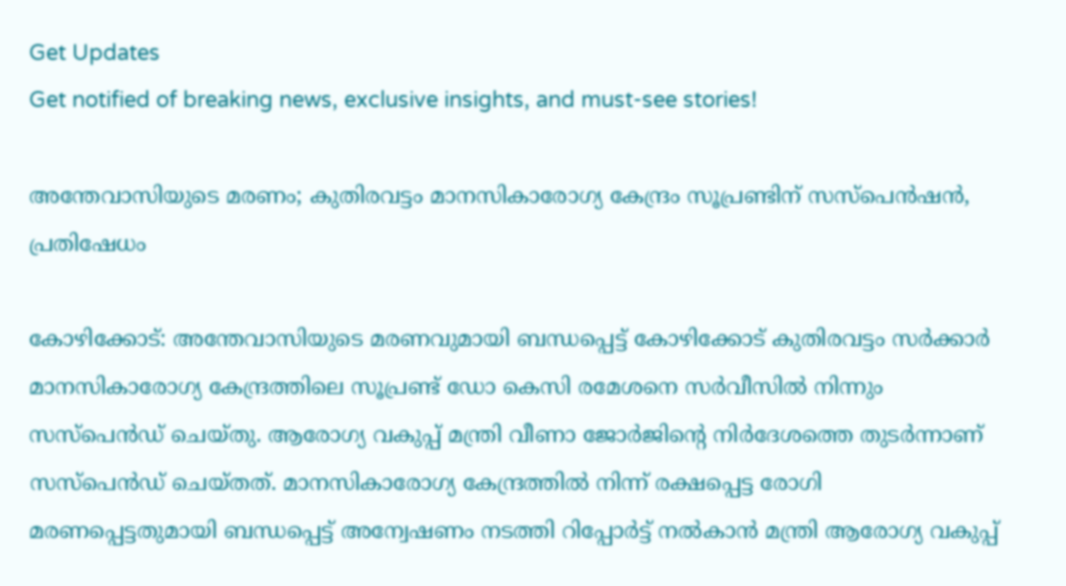Get Updates
Get notified of breaking news, exclusive insights, and must-see stories!

അന്തേവാസിയുടെ മരണം; കുതിരവട്ടം മാനസികാരോഗ്യ കേന്ദ്രം സൂപ്രണ്ടിന് സസ്‌പെന്‍ഷന്‍, പ്രതിഷേധം

കോഴിക്കോട്: അന്തേവാസിയുടെ മരണവുമായി ബന്ധപ്പെട്ട് കോഴിക്കോട് കുതിരവട്ടം സര്‍ക്കാര്‍ മാനസികാരോഗ്യ കേന്ദ്രത്തിലെ സൂപ്രണ്ട് ഡോ കെസി രമേശനെ സര്‍വീസില്‍ നിന്നും സസ്പെന്‍ഡ് ചെയ്തു. ആരോഗ്യ വകുപ്പ് മന്ത്രി വീണാ ജോര്‍ജിന്റെ നിര്‍ദേശത്തെ തുടര്‍ന്നാണ് സസ്പെന്‍ഡ് ചെയ്തത്. മാനസികാരോഗ്യ കേന്ദ്രത്തില്‍ നിന്ന് രക്ഷപ്പെട്ട രോഗി മരണപ്പെട്ടതുമായി ബന്ധപ്പെട്ട് അന്വേഷണം നടത്തി റിപ്പോര്‍ട്ട് നല്‍കാന്‍ മന്ത്രി ആരോഗ്യ വകുപ്പ്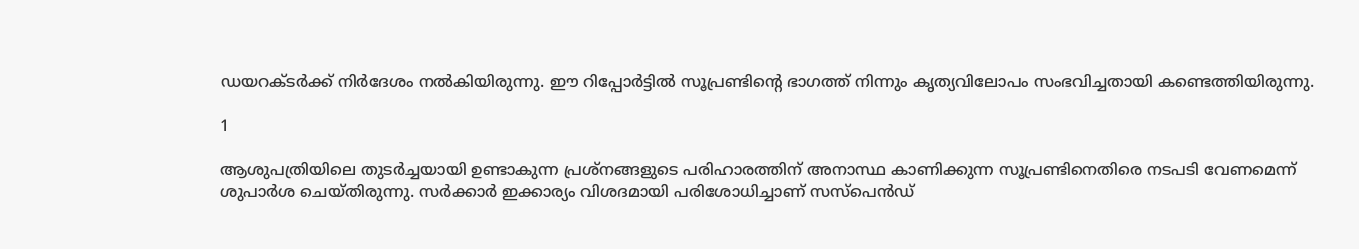ഡയറക്ടര്‍ക്ക് നിര്‍ദേശം നല്‍കിയിരുന്നു. ഈ റിപ്പോര്‍ട്ടില്‍ സൂപ്രണ്ടിന്റെ ഭാഗത്ത് നിന്നും കൃത്യവിലോപം സംഭവിച്ചതായി കണ്ടെത്തിയിരുന്നു.

1

ആശുപത്രിയിലെ തുടര്‍ച്ചയായി ഉണ്ടാകുന്ന പ്രശ്നങ്ങളുടെ പരിഹാരത്തിന് അനാസ്ഥ കാണിക്കുന്ന സൂപ്രണ്ടിനെതിരെ നടപടി വേണമെന്ന് ശുപാര്‍ശ ചെയ്തിരുന്നു. സര്‍ക്കാര്‍ ഇക്കാര്യം വിശദമായി പരിശോധിച്ചാണ് സസ്പെന്‍ഡ്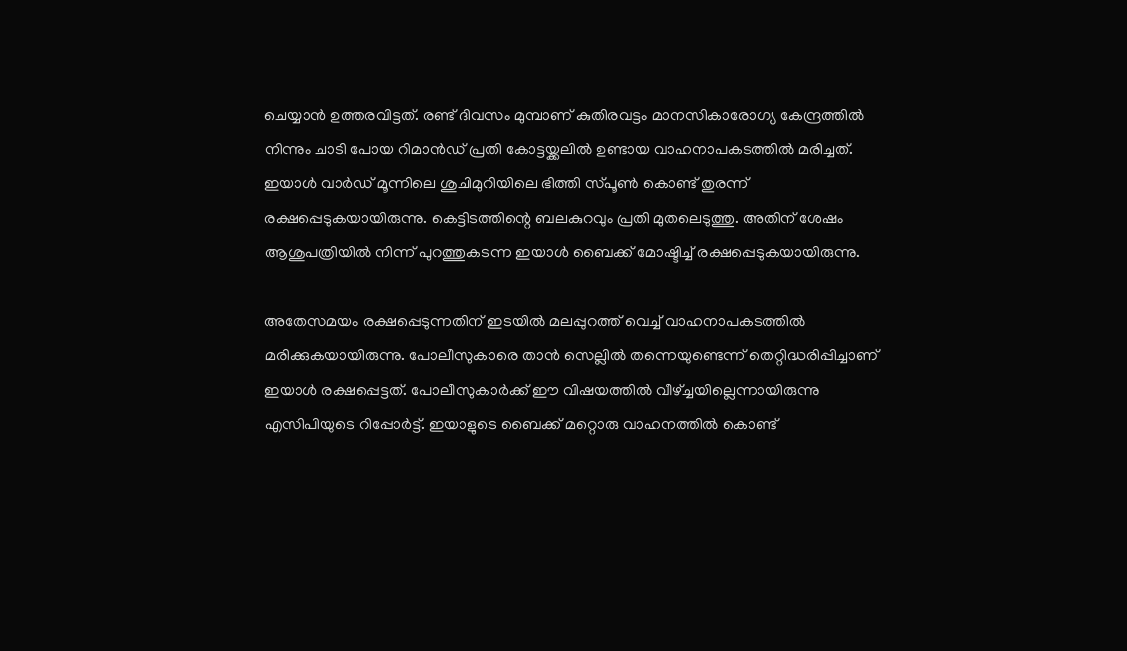ചെയ്യാന്‍ ഉത്തരവിട്ടത്. രണ്ട് ദിവസം മുമ്പാണ് കുതിരവട്ടം മാനസികാരോഗ്യ കേന്ദ്രത്തില്‍ നിന്നും ചാടി പോയ റിമാന്‍ഡ് പ്രതി കോട്ടയ്ക്കലില്‍ ഉണ്ടായ വാഹനാപകടത്തില്‍ മരിച്ചത്. ഇയാള്‍ വാര്‍ഡ് മൂന്നിലെ ശുചിമുറിയിലെ ഭിത്തി സ്പൂണ്‍ കൊണ്ട് തുരന്ന് രക്ഷപ്പെടുകയായിരുന്നു. കെട്ടിടത്തിന്റെ ബലകുറവും പ്രതി മുതലെടുത്തു. അതിന് ശേഷം ആശുപത്രിയില്‍ നിന്ന് പുറത്തുകടന്ന ഇയാള്‍ ബൈക്ക് മോഷ്ടിച്ച് രക്ഷപ്പെടുകയായിരുന്നു.

അതേസമയം രക്ഷപ്പെടുന്നതിന് ഇടയില്‍ മലപ്പുറത്ത് വെച്ച് വാഹനാപകടത്തില്‍ മരിക്കുകയായിരുന്നു. പോലീസുകാരെ താന്‍ സെല്ലില്‍ തന്നെയുണ്ടെന്ന് തെറ്റിദ്ധരിപ്പിച്ചാണ് ഇയാള്‍ രക്ഷപ്പെട്ടത്. പോലീസുകാര്‍ക്ക് ഈ വിഷയത്തില്‍ വീഴ്ച്ചയില്ലെന്നായിരുന്നു എസിപിയുടെ റിപ്പോര്‍ട്ട്. ഇയാളുടെ ബൈക്ക് മറ്റൊരു വാഹനത്തില്‍ കൊണ്ട്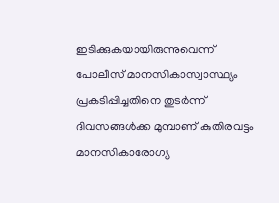ഇടിക്കുകയായിരുന്നുവെന്ന് പോലീസ് മാനസികാസ്വാസ്ഥ്യം പ്രകടിപ്പിച്ചതിനെ തുടര്‍ന്ന് ദിവസങ്ങള്‍ക്ക മുമ്പാണ് കുതിരവട്ടം മാനസികാരോഗ്യ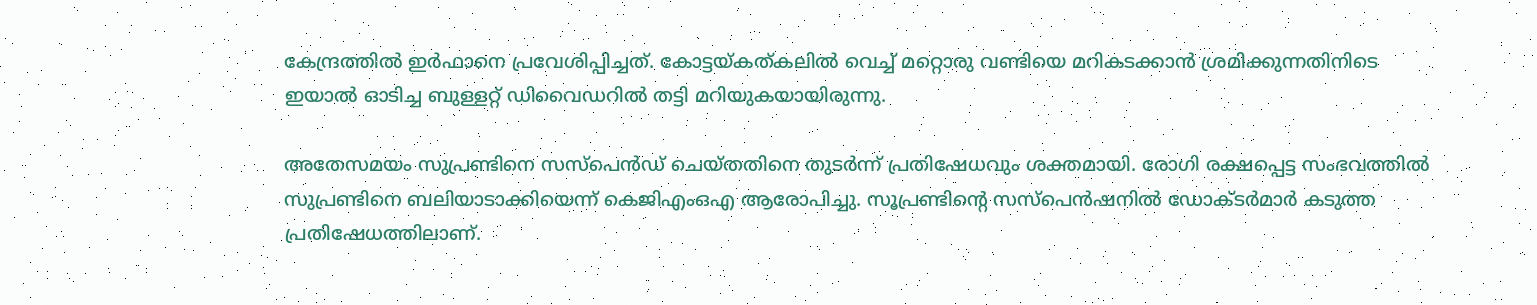കേന്ദ്രത്തില്‍ ഇര്‍ഫാനെ പ്രവേശിപ്പിച്ചത്. കോട്ടയ്കത്കലില്‍ വെച്ച് മറ്റൊരു വണ്ടിയെ മറികടക്കാന്‍ ശ്രമിക്കുന്നതിനിടെ ഇയാല്‍ ഓടിച്ച ബുള്ളറ്റ് ഡിവൈഡറില്‍ തട്ടി മറിയുകയായിരുന്നു.

അതേസമയം സുപ്രണ്ടിനെ സസ്‌പെന്‍ഡ് ചെയ്തതിനെ തുടര്‍ന്ന് പ്രതിഷേധവും ശക്തമായി. രോഗി രക്ഷപ്പെട്ട സംഭവത്തില്‍ സുപ്രണ്ടിനെ ബലിയാടാക്കിയെന്ന് കെജിഎംഒഎ ആരോപിച്ചു. സൂപ്രണ്ടിന്റെ സസ്‌പെന്‍ഷനില്‍ ഡോക്ടര്‍മാര്‍ കടുത്ത പ്രതിഷേധത്തിലാണ്.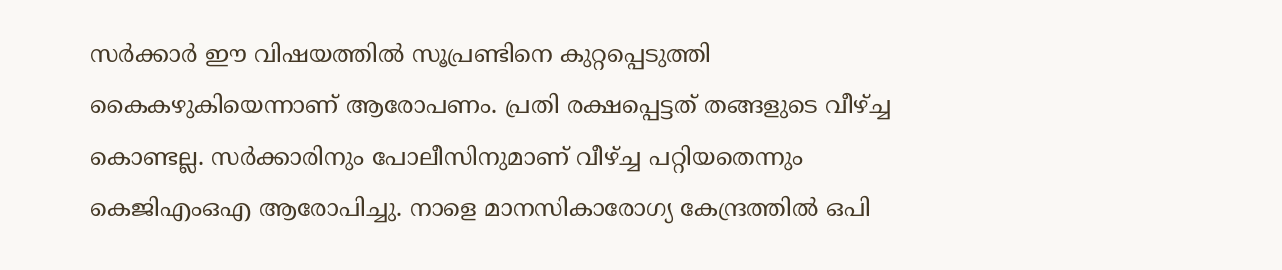സര്‍ക്കാര്‍ ഈ വിഷയത്തില്‍ സൂപ്രണ്ടിനെ കുറ്റപ്പെടുത്തി കൈകഴുകിയെന്നാണ് ആരോപണം. പ്രതി രക്ഷപ്പെട്ടത് തങ്ങളുടെ വീഴ്ച്ച കൊണ്ടല്ല. സര്‍ക്കാരിനും പോലീസിനുമാണ് വീഴ്ച്ച പറ്റിയതെന്നും കെജിഎംഒഎ ആരോപിച്ചു. നാളെ മാനസികാരോഗ്യ കേന്ദ്രത്തില്‍ ഒപി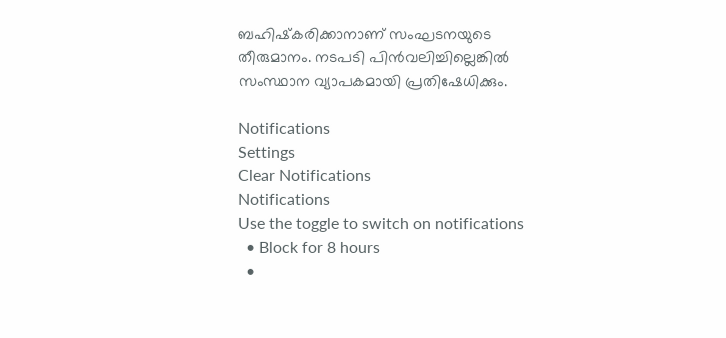ബഹിഷ്‌കരിക്കാനാണ് സംഘടനയുടെ തീരുമാനം. നടപടി പിന്‍വലിച്ചില്ലെങ്കില്‍ സംസ്ഥാന വ്യാപകമായി പ്രതിഷേധിക്കും.

Notifications
Settings
Clear Notifications
Notifications
Use the toggle to switch on notifications
  • Block for 8 hours
  •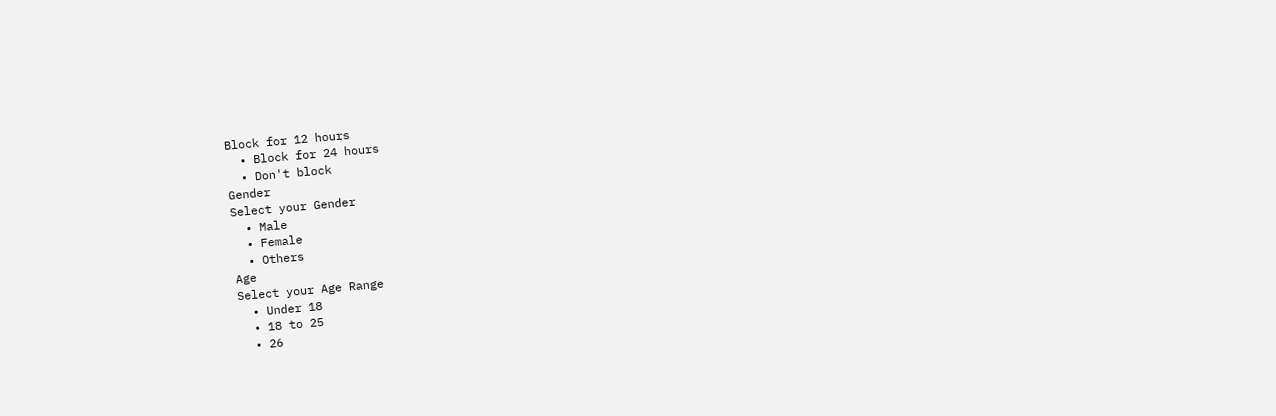Block for 12 hours
  • Block for 24 hours
  • Don't block
Gender
Select your Gender
  • Male
  • Female
  • Others
Age
Select your Age Range
  • Under 18
  • 18 to 25
  • 26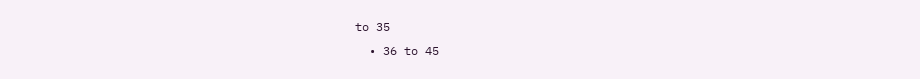to 35
  • 36 to 45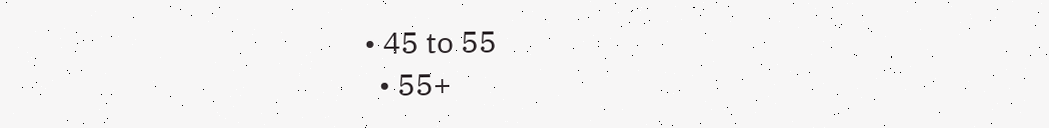• 45 to 55
  • 55+